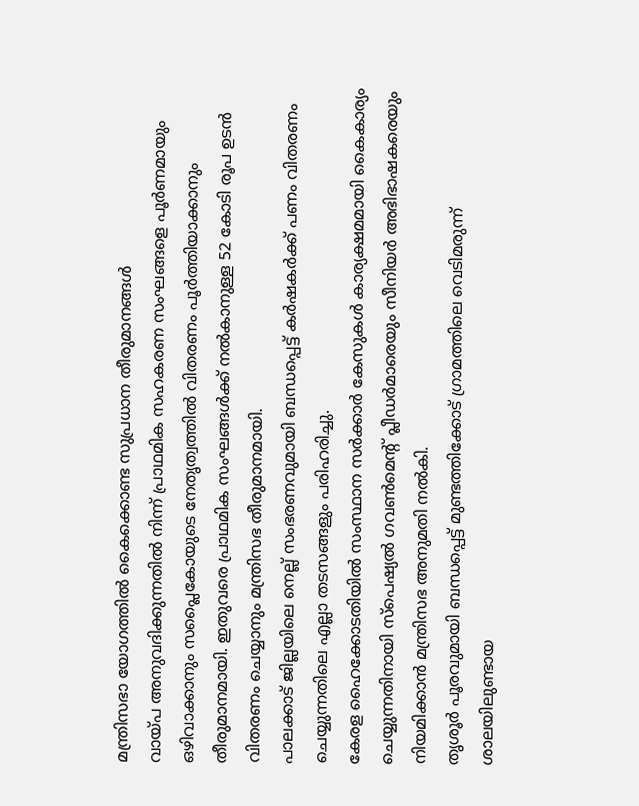മന്ത്രിസഭാ യോഗത്തിൽ കൈക്കൊണ്ട സുപ്രധാന തീരുമാനങ്ങൾ
വായ്പ അനുവദിക്കുന്നതിൽ നിന്ന് പ്രാഥമിക സഹകരണ സംഘങ്ങളെ പൂർണമായും ഒഴിവാക്കാനും സപ്ലൈകോയുടെ നേതൃത്വത്തിൽ വിതരണം പൂർത്തിയാക്കാനും തീരുമാനമായി. ഇതുവരെ പ്രാഥമിക സംഘങ്ങൾക്ക് നൽകാനുള്ള 52 കോടി രൂപ ഉടൻ വിതരണം ചെയ്യാനും മന്ത്രിസഭ തീരുമാനമായി.
പാലക്കാട് ജില്ലയിലെ നെല്ല് സംഭരണവുമായി ബന്ധപ്പെട്ട് കർഷകർക്ക് പണം വിതരണം ചെയ്യുന്നതിലെ എല്ലാ തടസങ്ങളും പരിഹരിച്ചു.
കേരള ഹൈക്കോടതിയിൽ സംസ്ഥാന സർക്കാർ കേസുകൾ കാര്യക്ഷമമായി കൈകാര്യം ചെയ്യുന്നതിനായി സ്പെഷ്യൽ ഗവൺമെന്റ് പ്ലീഡർമാരെയും സീനിയർ അഭിഭാഷകരെയും നിയമിക്കാൻ മന്ത്രിസഭ അനുമതി നൽകി.
തൃശൂർ പൂരവുമായി ബന്ധപ്പെട്ട് മുണ്ടത്തിക്കോട് ഗ്രാമത്തിലെ വെടിമരുന്ന് ശാലയിലുണ്ടായ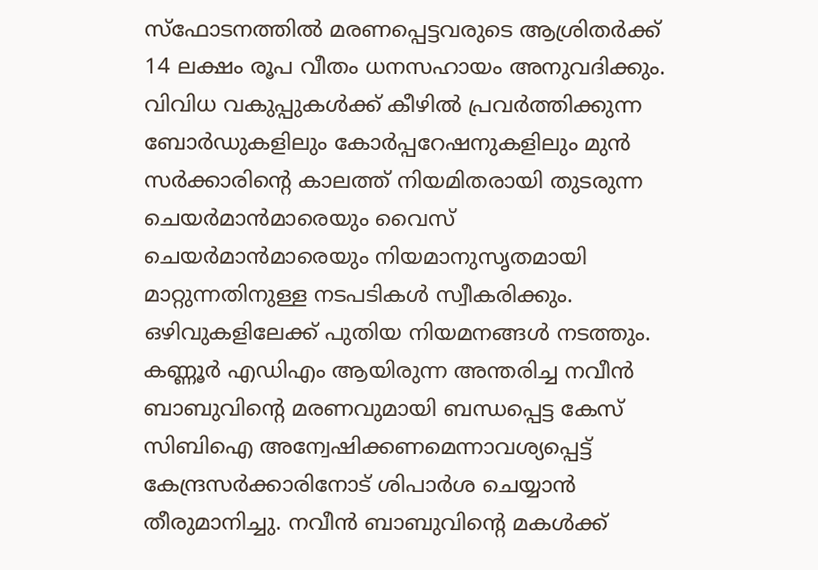സ്ഫോടനത്തിൽ മരണപ്പെട്ടവരുടെ ആശ്രിതർക്ക് 14 ലക്ഷം രൂപ വീതം ധനസഹായം അനുവദിക്കും.
വിവിധ വകുപ്പുകൾക്ക് കീഴിൽ പ്രവർത്തിക്കുന്ന ബോർഡുകളിലും കോർപ്പറേഷനുകളിലും മുൻ സർക്കാരിന്റെ കാലത്ത് നിയമിതരായി തുടരുന്ന ചെയർമാൻമാരെയും വൈസ് ചെയർമാൻമാരെയും നിയമാനുസൃതമായി മാറ്റുന്നതിനുള്ള നടപടികൾ സ്വീകരിക്കും. ഒഴിവുകളിലേക്ക് പുതിയ നിയമനങ്ങൾ നടത്തും.
കണ്ണൂർ എഡിഎം ആയിരുന്ന അന്തരിച്ച നവീൻ ബാബുവിന്റെ മരണവുമായി ബന്ധപ്പെട്ട കേസ് സിബിഐ അന്വേഷിക്കണമെന്നാവശ്യപ്പെട്ട് കേന്ദ്രസർക്കാരിനോട് ശിപാർശ ചെയ്യാൻ തീരുമാനിച്ചു. നവീൻ ബാബുവിന്റെ മകൾക്ക്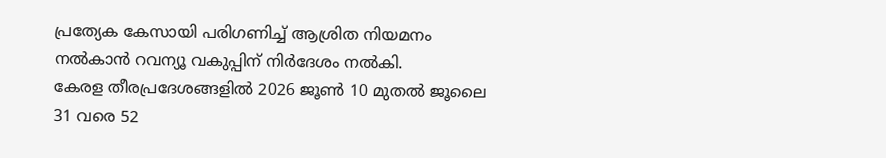പ്രത്യേക കേസായി പരിഗണിച്ച് ആശ്രിത നിയമനം നൽകാൻ റവന്യൂ വകുപ്പിന് നിർദേശം നൽകി.
കേരള തീരപ്രദേശങ്ങളിൽ 2026 ജൂൺ 10 മുതൽ ജൂലൈ 31 വരെ 52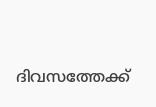ദിവസത്തേക്ക്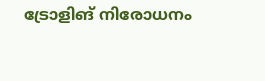ട്രോളിങ് നിരോധനം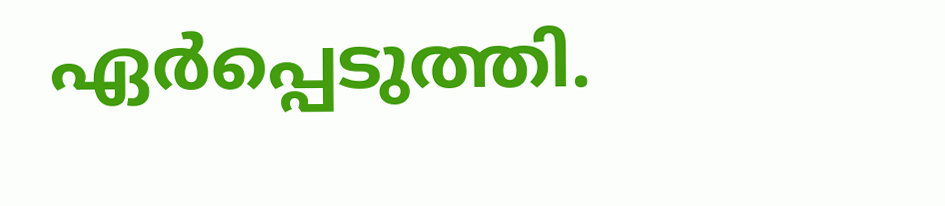ഏർപ്പെടുത്തി.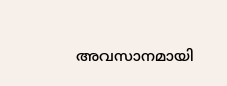അവസാനമായി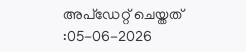അപ്ഡേറ്റ് ചെയ്തത് :05-06-2026